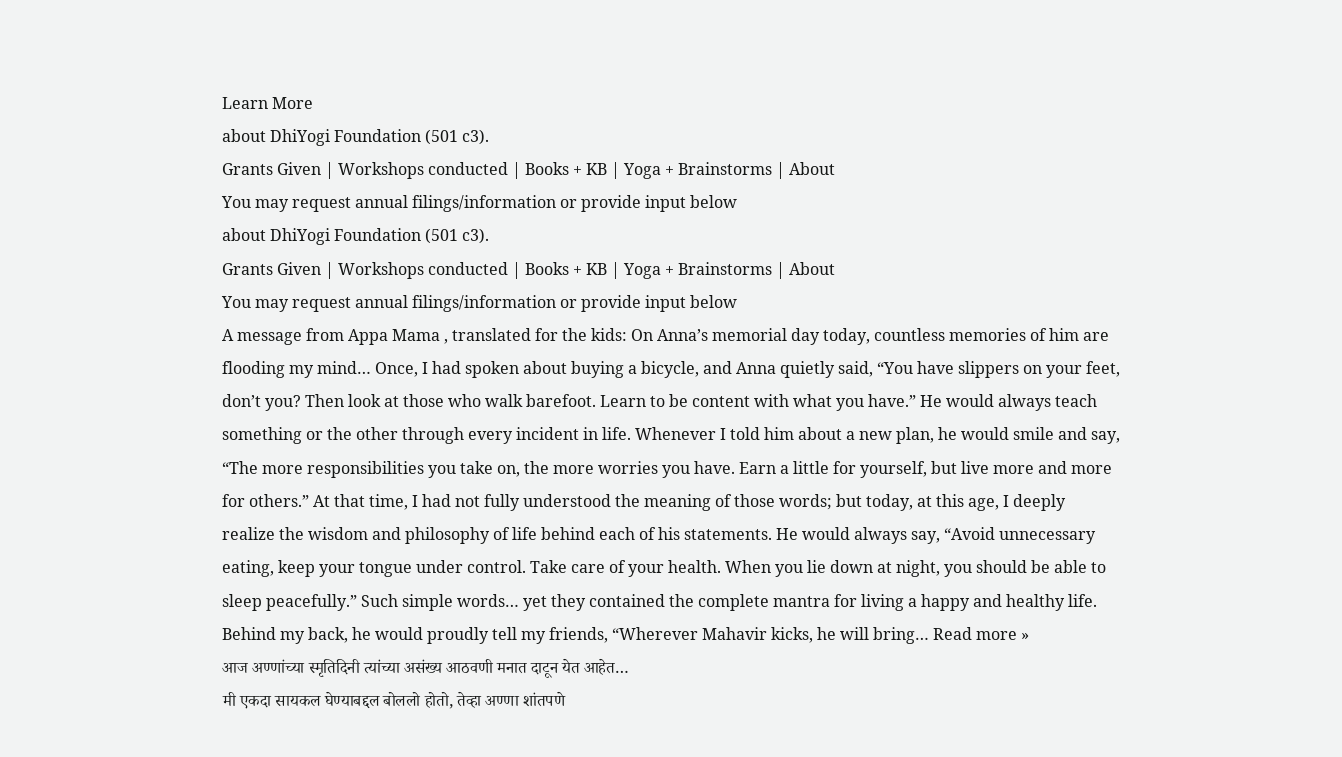Learn More
about DhiYogi Foundation (501 c3).
Grants Given | Workshops conducted | Books + KB | Yoga + Brainstorms | About
You may request annual filings/information or provide input below
about DhiYogi Foundation (501 c3).
Grants Given | Workshops conducted | Books + KB | Yoga + Brainstorms | About
You may request annual filings/information or provide input below
A message from Appa Mama , translated for the kids: On Anna’s memorial day today, countless memories of him are flooding my mind… Once, I had spoken about buying a bicycle, and Anna quietly said, “You have slippers on your feet, don’t you? Then look at those who walk barefoot. Learn to be content with what you have.” He would always teach something or the other through every incident in life. Whenever I told him about a new plan, he would smile and say, “The more responsibilities you take on, the more worries you have. Earn a little for yourself, but live more and more for others.” At that time, I had not fully understood the meaning of those words; but today, at this age, I deeply realize the wisdom and philosophy of life behind each of his statements. He would always say, “Avoid unnecessary eating, keep your tongue under control. Take care of your health. When you lie down at night, you should be able to sleep peacefully.” Such simple words… yet they contained the complete mantra for living a happy and healthy life. Behind my back, he would proudly tell my friends, “Wherever Mahavir kicks, he will bring… Read more »
आज अण्णांच्या स्मृतिदिनी त्यांच्या असंख्य आठवणी मनात दाटून येत आहेत…
मी एकदा सायकल घेण्याबद्दल बोललो होतो, तेव्हा अण्णा शांतपणे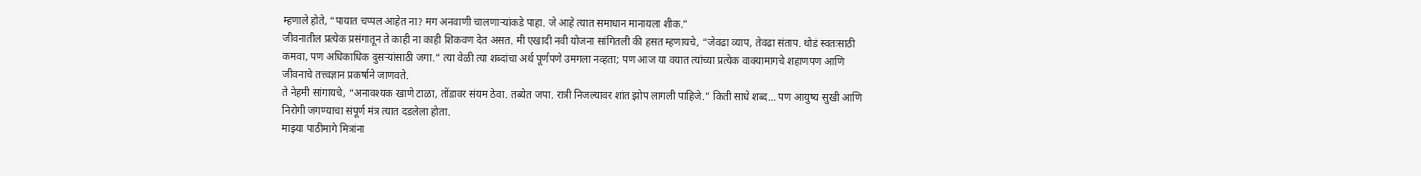म्हणाले होते, “पायात चप्पल आहेत ना? मग अनवाणी चालणाऱ्यांकडे पाहा. जे आहे त्यात समाधान मानायला शीक.”
जीवनातील प्रत्येक प्रसंगातून ते काही ना काही शिकवण देत असत. मी एखादी नवी योजना सांगितली की हसत म्हणायचे, “जेवढा व्याप, तेवढा संताप. थोडं स्वतःसाठी कमवा, पण अधिकाधिक दुसऱ्यांसाठी जगा.” त्या वेळी त्या शब्दांचा अर्थ पूर्णपणे उमगला नव्हता; पण आज या वयात त्यांच्या प्रत्येक वाक्यामागचे शहाणपण आणि जीवनाचे तत्त्वज्ञान प्रकर्षाने जाणवते.
ते नेहमी सांगायचे, “अनावश्यक खाणे टाळा, तोंडावर संयम ठेवा. तब्येत जपा. रात्री निजल्यावर शांत झोप लागली पाहिजे.” किती साधे शब्द… पण आयुष्य सुखी आणि निरोगी जगण्याचा संपूर्ण मंत्र त्यात दडलेला होता.
माझ्या पाठीमागे मित्रांना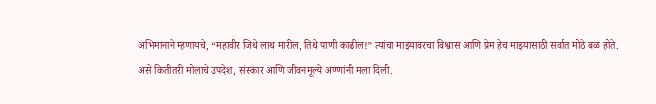अभिमानाने म्हणायचे, “महावीर जिथे लाथ मारील, तिथे पाणी काढील!” त्यांचा माझ्यावरचा विश्वास आणि प्रेम हेच माझ्यासाठी सर्वात मोठे बळ होते.
असे कितीतरी मोलाचे उपदेश, संस्कार आणि जीवनमूल्ये अण्णांनी मला दिली.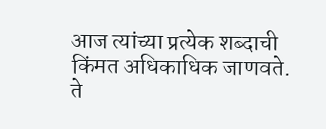आज त्यांच्या प्रत्येक शब्दाची किंमत अधिकाधिक जाणवते. ते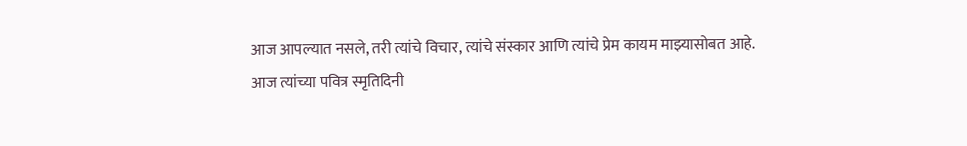आज आपल्यात नसले, तरी त्यांचे विचार, त्यांचे संस्कार आणि त्यांचे प्रेम कायम माझ्यासोबत आहे.
आज त्यांच्या पवित्र स्मृतिदिनी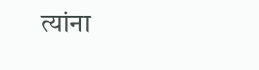त्यांना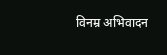विनम्र अभिवादन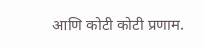आणि कोटी कोटी प्रणाम.